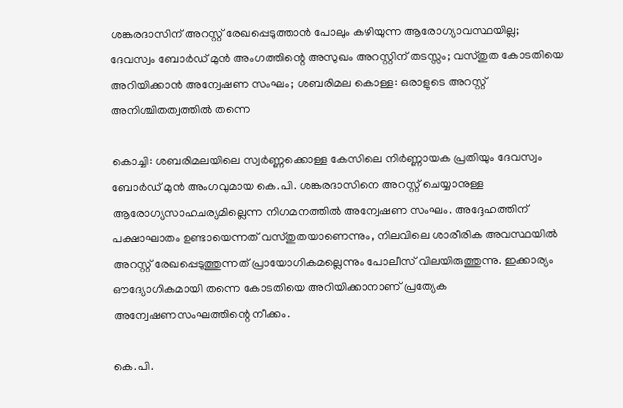ശങ്കരദാസിന് അറസ്റ്റ് രേഖപ്പെടുത്താന്‍ പോലും കഴിയുന്ന ആരോഗ്യാവസ്ഥയില്ല; ദേവസ്വം ബോര്‍ഡ് മുന്‍ അംഗത്തിന്റെ അസുഖം അറസ്റ്റിന് തടസ്സം; വസ്തുത കോടതിയെ അറിയിക്കാന്‍ അന്വേഷണ സംഘം; ശബരിമല കൊള്ള: ഒരാളുടെ അറസ്റ്റ് അനിശ്ചിതത്വത്തില്‍ തന്നെ

കൊച്ചി: ശബരിമലയിലെ സ്വര്‍ണ്ണക്കൊള്ള കേസിലെ നിര്‍ണ്ണായക പ്രതിയും ദേവസ്വം ബോര്‍ഡ് മുന്‍ അംഗവുമായ കെ.പി. ശങ്കരദാസിനെ അറസ്റ്റ് ചെയ്യാനുള്ള ആരോഗ്യസാഹചര്യമില്ലെന്ന നിഗമനത്തില്‍ അന്വേഷണ സംഘം. അദ്ദേഹത്തിന് പക്ഷാഘാതം ഉണ്ടായെന്നത് വസ്തുതയാണെന്നും, നിലവിലെ ശാരീരിക അവസ്ഥയില്‍ അറസ്റ്റ് രേഖപ്പെടുത്തുന്നത് പ്രായോഗികമല്ലെന്നും പോലീസ് വിലയിരുത്തുന്നു. ഇക്കാര്യം ഔദ്യോഗികമായി തന്നെ കോടതിയെ അറിയിക്കാനാണ് പ്രത്യേക അന്വേഷണസംഘത്തിന്റെ നീക്കം.

കെ.പി.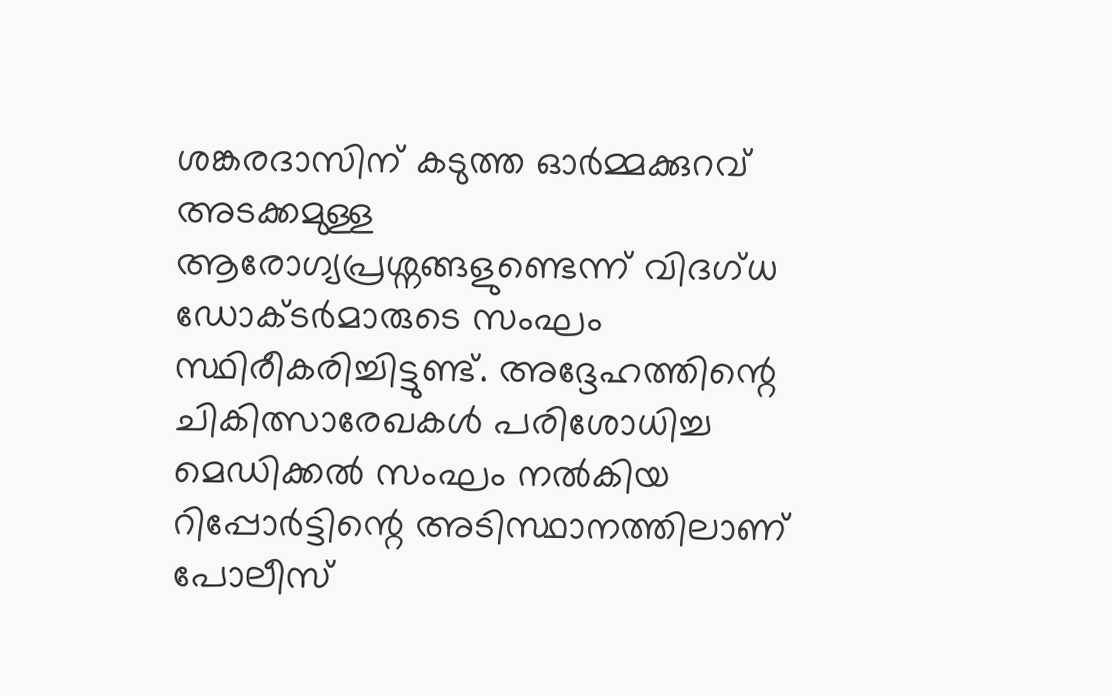ശങ്കരദാസിന് കടുത്ത ഓര്‍മ്മക്കുറവ് അടക്കമുള്ള ആരോഗ്യപ്രശ്നങ്ങളുണ്ടെന്ന് വിദഗ്ധ ഡോക്ടര്‍മാരുടെ സംഘം സ്ഥിരീകരിച്ചിട്ടുണ്ട്. അദ്ദേഹത്തിന്റെ ചികിത്സാരേഖകള്‍ പരിശോധിച്ച മെഡിക്കല്‍ സംഘം നല്‍കിയ റിപ്പോര്‍ട്ടിന്റെ അടിസ്ഥാനത്തിലാണ് പോലീസ്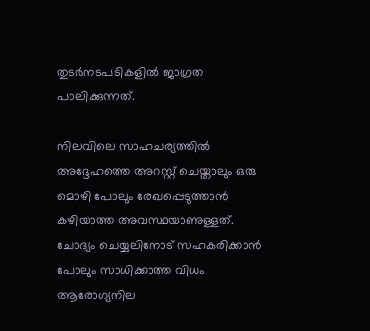തുടര്‍നടപടികളില്‍ ജാഗ്രത പാലിക്കുന്നത്.

നിലവിലെ സാഹചര്യത്തില്‍ അദ്ദേഹത്തെ അറസ്റ്റ് ചെയ്താലും ഒരു മൊഴി പോലും രേഖപ്പെടുത്താന്‍ കഴിയാത്ത അവസ്ഥയാണുള്ളത്. ചോദ്യം ചെയ്യലിനോട് സഹകരിക്കാന്‍ പോലും സാധിക്കാത്ത വിധം ആരോഗ്യനില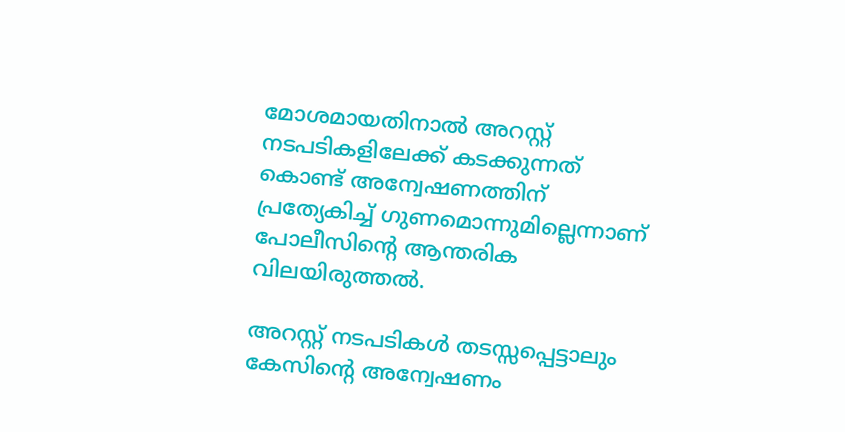മോശമായതിനാല്‍ അറസ്റ്റ് നടപടികളിലേക്ക് കടക്കുന്നത് കൊണ്ട് അന്വേഷണത്തിന് പ്രത്യേകിച്ച് ഗുണമൊന്നുമില്ലെന്നാണ് പോലീസിന്റെ ആന്തരിക വിലയിരുത്തല്‍.

അറസ്റ്റ് നടപടികള്‍ തടസ്സപ്പെട്ടാലും കേസിന്റെ അന്വേഷണം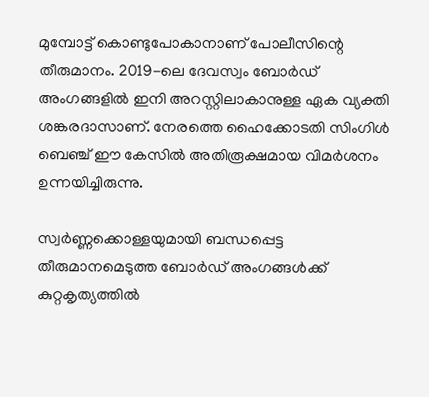മുമ്പോട്ട് കൊണ്ടുപോകാനാണ് പോലീസിന്റെ തീരുമാനം. 2019-ലെ ദേവസ്വം ബോര്‍ഡ് അംഗങ്ങളില്‍ ഇനി അറസ്റ്റിലാകാനുള്ള ഏക വ്യക്തി ശങ്കരദാസാണ്. നേരത്തെ ഹൈക്കോടതി സിംഗിള്‍ ബെഞ്ച് ഈ കേസില്‍ അതിരൂക്ഷമായ വിമര്‍ശനം ഉന്നയിച്ചിരുന്നു.

സ്വര്‍ണ്ണക്കൊള്ളയുമായി ബന്ധപ്പെട്ട തീരുമാനമെടുത്ത ബോര്‍ഡ് അംഗങ്ങള്‍ക്ക് കുറ്റകൃത്യത്തില്‍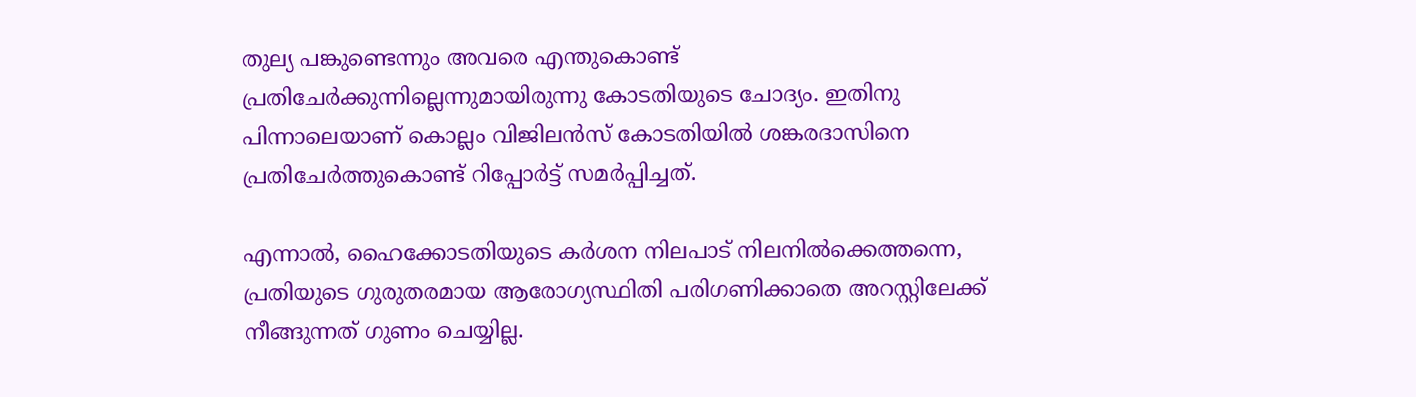തുല്യ പങ്കുണ്ടെന്നും അവരെ എന്തുകൊണ്ട് പ്രതിചേര്‍ക്കുന്നില്ലെന്നുമായിരുന്നു കോടതിയുടെ ചോദ്യം. ഇതിനു പിന്നാലെയാണ് കൊല്ലം വിജിലന്‍സ് കോടതിയില്‍ ശങ്കരദാസിനെ പ്രതിചേര്‍ത്തുകൊണ്ട് റിപ്പോര്‍ട്ട് സമര്‍പ്പിച്ചത്.

എന്നാല്‍, ഹൈക്കോടതിയുടെ കര്‍ശന നിലപാട് നിലനില്‍ക്കെത്തന്നെ, പ്രതിയുടെ ഗുരുതരമായ ആരോഗ്യസ്ഥിതി പരിഗണിക്കാതെ അറസ്റ്റിലേക്ക് നീങ്ങുന്നത് ഗുണം ചെയ്യില്ല.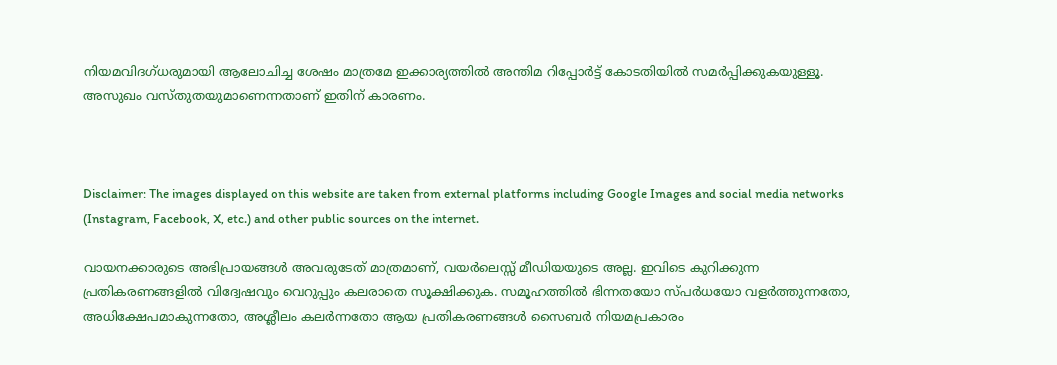നിയമവിദഗ്ധരുമായി ആലോചിച്ച ശേഷം മാത്രമേ ഇക്കാര്യത്തില്‍ അന്തിമ റിപ്പോര്‍ട്ട് കോടതിയില്‍ സമര്‍പ്പിക്കുകയുള്ളൂ. അസുഖം വസ്തുതയുമാണെന്നതാണ് ഇതിന് കാരണം.



Disclaimer: The images displayed on this website are taken from external platforms including Google Images and social media networks (Instagram, Facebook, X, etc.) and other public sources on the internet.

വായനക്കാരുടെ അഭിപ്രായങ്ങള്‍ അവരുടേത് മാത്രമാണ്, വയർലെസ്സ് മീഡിയയുടെ അല്ല. ഇവിടെ കുറിക്കുന്ന പ്രതികരണങ്ങളിൽ വിദ്വേഷവും വെറുപ്പും കലരാതെ സൂക്ഷിക്കുക. സമൂഹത്തിൽ ഭിന്നതയോ സ്‌പർധയോ വളർത്തുന്നതോ, അധിക്ഷേപമാകുന്നതോ, അശ്ലീലം കലർന്നതോ ആയ പ്രതികരണങ്ങൾ സൈബർ നിയമപ്രകാരം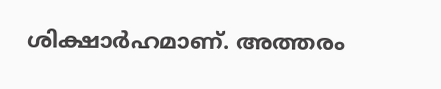ശിക്ഷാർഹമാണ്. അത്തരം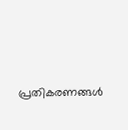പ്രതികരണങ്ങൾ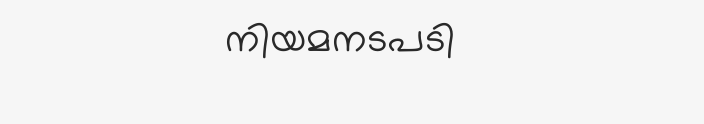നിയമനടപടി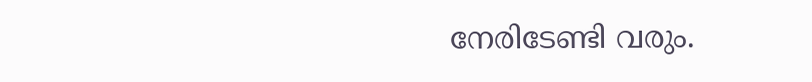നേരിടേണ്ടി വരും.